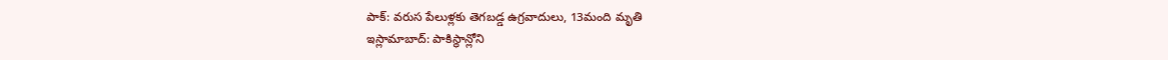పాక్: వరుస పేలుళ్లకు తెగబడ్డ ఉగ్రవాదులు, 13మంది మృతి
ఇస్లామాబాద్: పాకిస్థాన్లోని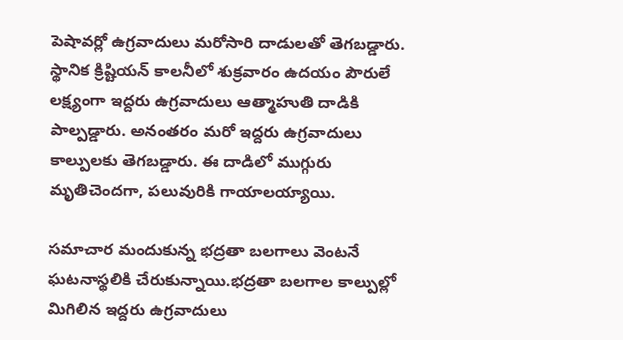పెషావర్లో ఉగ్రవాదులు మరోసారి దాడులతో తెగబడ్డారు. స్థానిక క్రిష్టియన్ కాలనీలో శుక్రవారం ఉదయం పౌరులే లక్ష్యంగా ఇద్దరు ఉగ్రవాదులు ఆత్మాహుతి దాడికి పాల్పడ్డారు. అనంతరం మరో ఇద్దరు ఉగ్రవాదులు కాల్పులకు తెగబడ్డారు. ఈ దాడిలో ముగ్గురు మృతిచెందగా, పలువురికి గాయాలయ్యాయి.

సమాచార మందుకున్న భద్రతా బలగాలు వెంటనే ఘటనాస్థలికి చేరుకున్నాయి.భద్రతా బలగాల కాల్పుల్లో మిగిలిన ఇద్దరు ఉగ్రవాదులు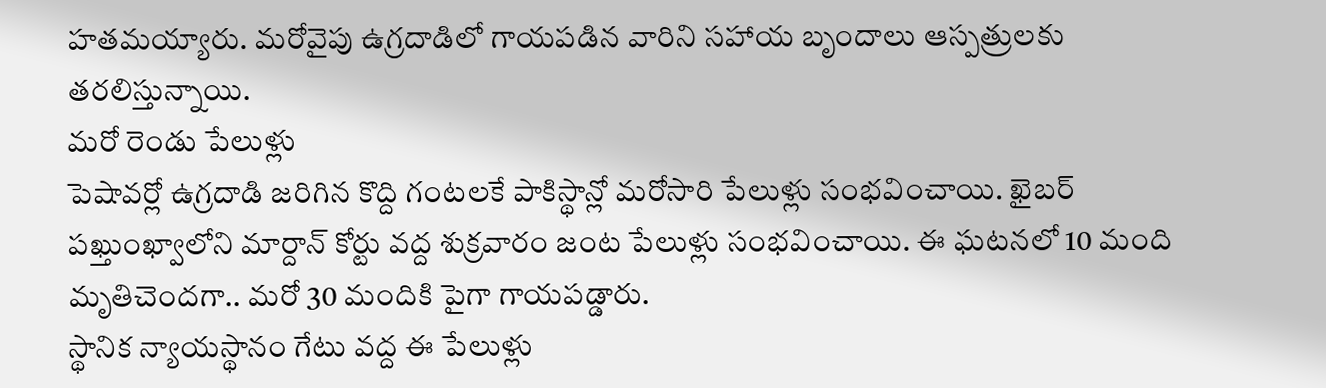హతమయ్యారు. మరోవైపు ఉగ్రదాడిలో గాయపడిన వారిని సహాయ బృందాలు ఆస్పత్రులకు తరలిస్తున్నాయి.
మరో రెండు పేలుళ్లు
పెషావర్లో ఉగ్రదాడి జరిగిన కొద్ది గంటలకే పాకిస్థాన్లో మరోసారి పేలుళ్లు సంభవించాయి. ఖైబర్ పఖ్తుంఖ్వాలోని మార్దాన్ కోర్టు వద్ద శుక్రవారం జంట పేలుళ్లు సంభవించాయి. ఈ ఘటనలో 10 మంది మృతిచెందగా.. మరో 30 మందికి పైగా గాయపడ్డారు.
స్థానిక న్యాయస్థానం గేటు వద్ద ఈ పేలుళ్లు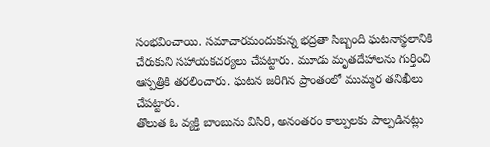సంభవించాయి. సమాచారమందుకున్న భద్రతా సిబ్బంది ఘటనాస్థలానికి చేరుకుని సహాయకచర్యలు చేపట్టారు. మూడు మృతదేహాలను గుర్తించి ఆస్పత్రికి తరలించారు. ఘటన జరిగిన ప్రాంతంలో ముమ్మర తనిఖీలు చేపట్టారు.
తొలుత ఓ వ్యక్తి బాంబును విసిరి, అనంతరం కాల్పులకు పాల్పడినట్లు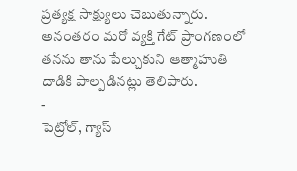ప్రత్యక్ష సాక్ష్యులు చెబుతున్నారు. అనంతరం మరో వ్యక్తి గేట్ ప్రాంగణంలో తనను తాను పేల్చుకుని ఆత్మాహుతి దాడికి పాల్పడినట్లు తెలిపారు.
-
పెట్రోల్, గ్యాస్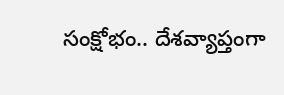సంక్షోభం.. దేశవ్యాప్తంగా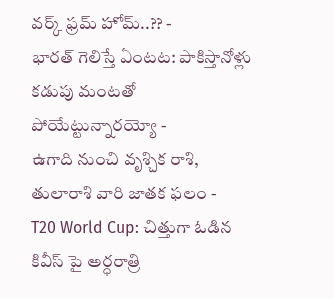వర్క్ ఫ్రమ్ హోమ్..?? -
భారత్ గెలిస్తే ఏంటట: పాకిస్తానోళ్లు కడుపు మంటతో పోయేట్టున్నారయ్యో -
ఉగాది నుంచి వృశ్చిక రాశి, తులారాశి వారి జాతక ఫలం -
T20 World Cup: చిత్తుగా ఓడిన కివీస్ పై అర్ధరాత్రి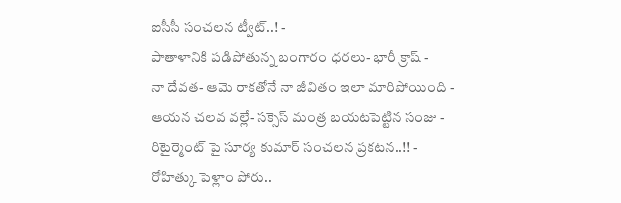ఐసీసీ సంచలన ట్వీట్..! -
పాతాళానికి పడిపోతున్న బంగారం ధరలు- భారీ క్రాష్ -
నా దేవత- ఆమె రాకతోనే నా జీవితం ఇలా మారిపోయింది -
ఆయన చలవ వల్లే- సక్సెస్ మంత్ర బయటపెట్టిన సంజు -
రిటైర్మెంట్ పై సూర్య కుమార్ సంచలన ప్రకటన..!! -
రోహిత్కు పెళ్లాం పోరు..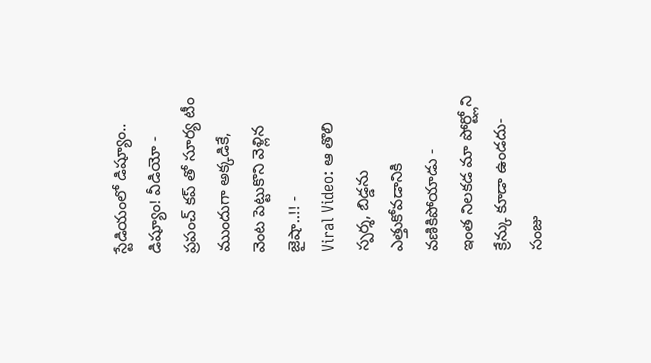స్టేడియంలో డిష్యూం.. డిష్యూం! వీడియో -
ప్రపంచ్ కప్ తో సూర్య టీం ముందుగా అక్కడికే, వెంట పెట్టుకొని వెళ్లిన జైషా..!! -
Viral Video: ఆ తొలి స్పర్శ, బిడ్డను ఎత్తుకోవడానికి వణికిపోయాడు -
ఇంత నిలకడ మా పోర్ట్లోని క్రేన్కు కూడా ఉండదు- సంజు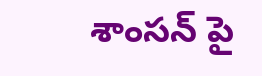శాంసన్ పై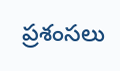ప్రశంసలు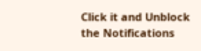Click it and Unblock the Notifications